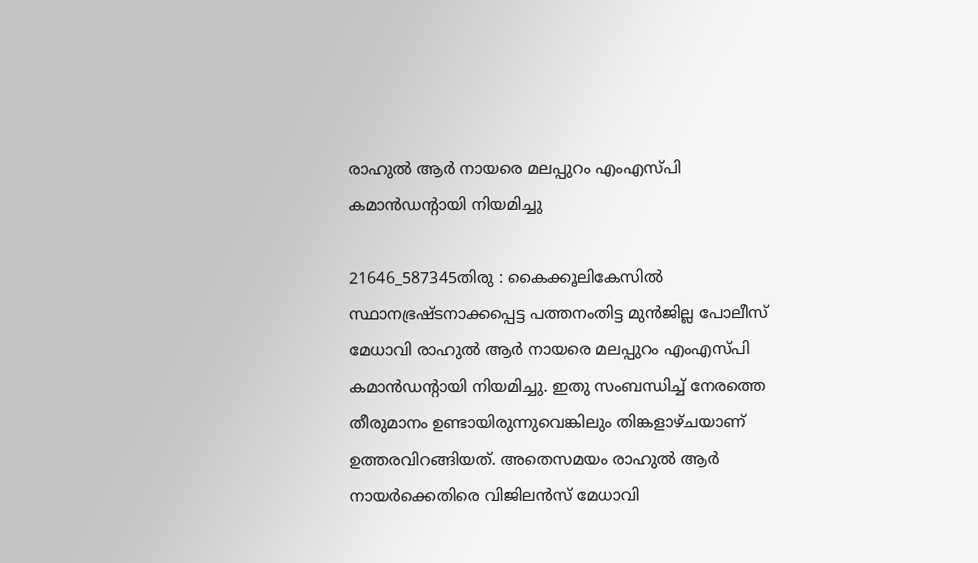രാഹുല്‍ ആര്‍ നായരെ മലപ്പുറം എംഎസ്പി കമാന്‍ഡന്റായി നിയമിച്ചു

21646_587345തിരു : കൈക്കൂലികേസില്‍ സ്ഥാനഭ്രഷ്ടനാക്കപ്പെട്ട പത്തനംതിട്ട മുന്‍ജില്ല പോലീസ് മേധാവി രാഹുല്‍ ആര്‍ നായരെ മലപ്പുറം എംഎസ്പി കമാന്‍ഡന്റായി നിയമിച്ചു. ഇതു സംബന്ധിച്ച് നേരത്തെ തീരുമാനം ഉണ്ടായിരുന്നുവെങ്കിലും തിങ്കളാഴ്ചയാണ് ഉത്തരവിറങ്ങിയത്. അതെസമയം രാഹുല്‍ ആര്‍ നായര്‍ക്കെതിരെ വിജിലന്‍സ് മേധാവി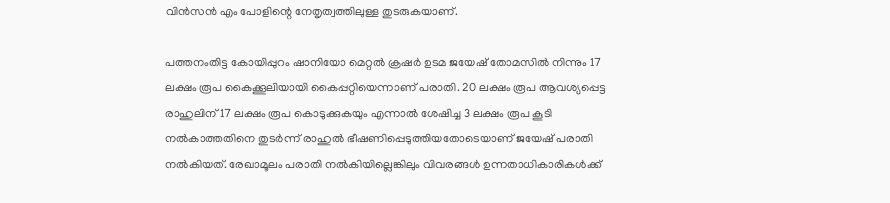വിന്‍സന്‍ എം പോളിന്റെ നേതൃത്വത്തിലുള്ള തുടരുകയാണ്.

പത്തനംതിട്ട കോയിപ്പുറം ഷാനിയോ മെറ്റല്‍ ക്രഷര്‍ ഉടമ ജയേഷ് തോമസില്‍ നിന്നും 17 ലക്ഷം രൂപ കൈക്കൂലിയായി കൈപ്പറ്റിയെന്നാണ് പരാതി. 20 ലക്ഷം രൂപ ആവശ്യപ്പെട്ട രാഹുലിന് 17 ലക്ഷം രൂപ കൊടുക്കുകയും എന്നാല്‍ ശേഷിച്ച 3 ലക്ഷം രൂപ കൂടി നല്‍കാത്തതിനെ തുടര്‍ന്ന് രാഹുല്‍ ഭീഷണിപ്പെടുത്തിയതോടെയാണ് ജയേഷ് പരാതി നല്‍കിയത്. രേഖാമൂലം പരാതി നല്‍കിയില്ലെങ്കിലും വിവരങ്ങള്‍ ഉന്നതാധികാരികള്‍ക്ക്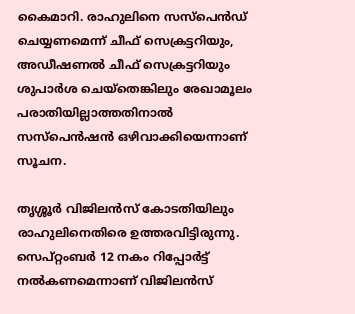കൈമാറി. രാഹുലിനെ സസ്‌പെന്‍ഡ് ചെയ്യണമെന്ന് ചീഫ് സെക്രട്ടറിയും, അഡീഷണല്‍ ചീഫ് സെക്രട്ടറിയും ശുപാര്‍ശ ചെയ്‌തെങ്കിലും രേഖാമൂലം പരാതിയില്ലാത്തതിനാല്‍ സസ്‌പെന്‍ഷന്‍ ഒഴിവാക്കിയെന്നാണ് സൂചന.

തൃശ്ശൂര്‍ വിജിലന്‍സ് കോടതിയിലും രാഹുലിനെതിരെ ഉത്തരവിട്ടിരുന്നു. സെപ്റ്റംബര്‍ 12 നകം റിപ്പോര്‍ട്ട് നല്‍കണമെന്നാണ് വിജിലന്‍സ്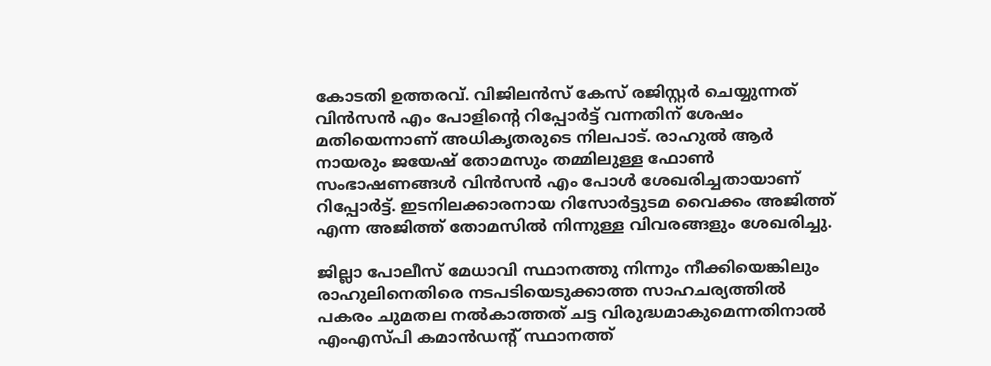കോടതി ഉത്തരവ്. വിജിലന്‍സ് കേസ് രജിസ്റ്റര്‍ ചെയ്യുന്നത് വിന്‍സന്‍ എം പോളിന്റെ റിപ്പോര്‍ട്ട് വന്നതിന് ശേഷം മതിയെന്നാണ് അധികൃതരുടെ നിലപാട്. രാഹുല്‍ ആര്‍ നായരും ജയേഷ് തോമസും തമ്മിലുള്ള ഫോണ്‍ സംഭാഷണങ്ങള്‍ വിന്‍സന്‍ എം പോള്‍ ശേഖരിച്ചതായാണ് റിപ്പോര്‍ട്ട്. ഇടനിലക്കാരനായ റിസോര്‍ട്ടുടമ വൈക്കം അജിത്ത് എന്ന അജിത്ത് തോമസില്‍ നിന്നുള്ള വിവരങ്ങളും ശേഖരിച്ചു.

ജില്ലാ പോലീസ് മേധാവി സ്ഥാനത്തു നിന്നും നീക്കിയെങ്കിലും രാഹുലിനെതിരെ നടപടിയെടുക്കാത്ത സാഹചര്യത്തില്‍ പകരം ചുമതല നല്‍കാത്തത് ചട്ട വിരുദ്ധമാകുമെന്നതിനാല്‍ എംഎസ്പി കമാന്‍ഡന്റ് സ്ഥാനത്ത്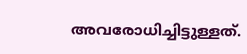അവരോധിച്ചിട്ടുള്ളത്.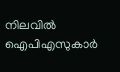നിലവില്‍ ഐപിഎസുകാര്‍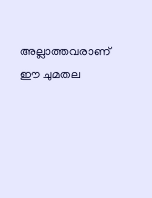അല്ലാത്തവരാണ് ഈ ചുമതല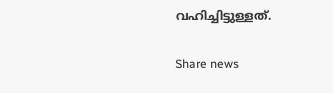വഹിച്ചിട്ടുള്ളത്.

Share news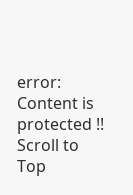error: Content is protected !!
Scroll to Top